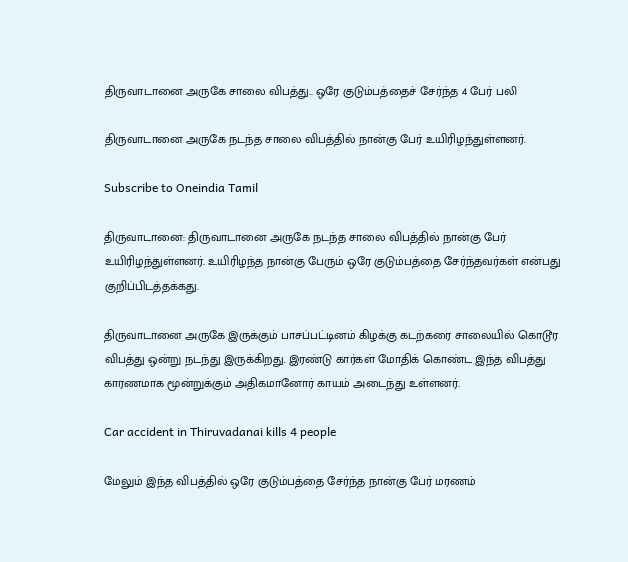திருவாடானை அருகே சாலை விபத்து.. ஒரே குடும்பத்தைச் சேர்ந்த 4 பேர் பலி

திருவாடானை அருகே நடந்த சாலை விபத்தில் நான்கு பேர் உயிரிழந்துள்ளனர்.

Subscribe to Oneindia Tamil

திருவாடானை: திருவாடானை அருகே நடந்த சாலை விபத்தில் நான்கு பேர் உயிரிழந்துள்ளனர். உயிரிழந்த நான்கு பேரும் ஒரே குடும்பத்தை சேர்ந்தவர்கள் என்பது குறிப்பிடத்தக்கது.

திருவாடானை அருகே இருக்கும் பாசப்பட்டினம் கிழக்கு கடற்கரை சாலையில் கொடூர விபத்து ஒன்று நடந்து இருக்கிறது. இரண்டு கார்கள் மோதிக் கொண்ட இந்த விபத்து காரணமாக மூன்றுக்கும் அதிகமானோர் காயம் அடைந்து உள்ளனர்.

Car accident in Thiruvadanai kills 4 people

மேலும் இந்த விபத்தில் ஒரே குடும்பத்தை சேர்ந்த நான்கு பேர் மரணம்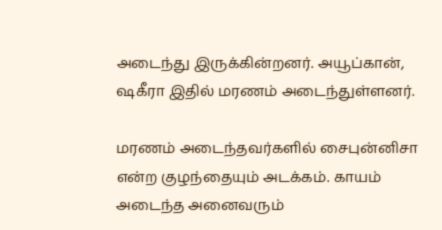அடைந்து இருக்கின்றனர். அயூப்கான், ஷகீரா இதில் மரணம் அடைந்துள்ளனர்.

மரணம் அடைந்தவர்களில் சைபுன்னிசா என்ற குழந்தையும் அடக்கம். காயம் அடைந்த அனைவரும்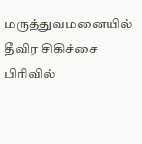மருத்துவமனையில் தீவிர சிகிச்சை பிரிவில்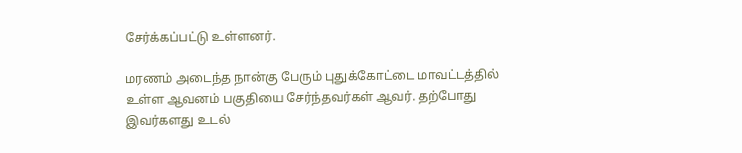சேர்க்கப்பட்டு உள்ளனர்.

மரணம் அடைந்த நான்கு பேரும் புதுக்கோட்டை மாவட்டத்தில் உள்ள ஆவனம் பகுதியை சேர்ந்தவர்கள் ஆவர். தற்போது இவர்களது உடல்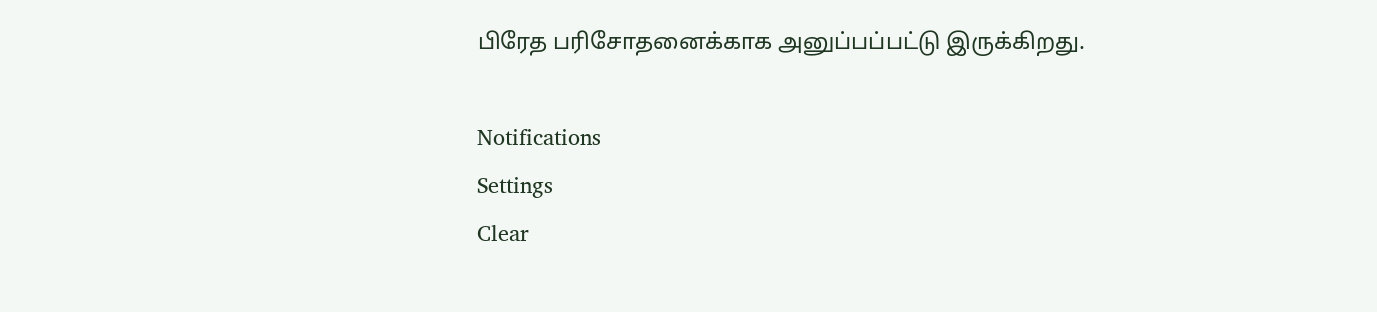பிரேத பரிசோதனைக்காக அனுப்பப்பட்டு இருக்கிறது.

Notifications
Settings
Clear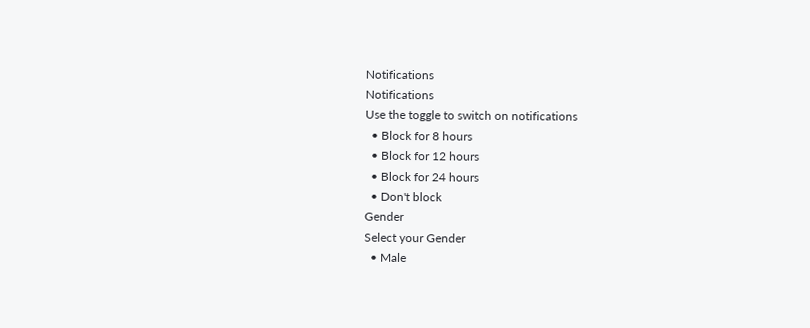Notifications
Notifications
Use the toggle to switch on notifications
  • Block for 8 hours
  • Block for 12 hours
  • Block for 24 hours
  • Don't block
Gender
Select your Gender
  • Male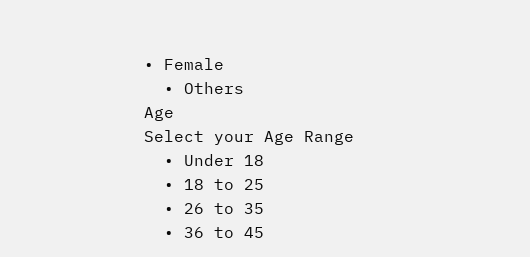• Female
  • Others
Age
Select your Age Range
  • Under 18
  • 18 to 25
  • 26 to 35
  • 36 to 45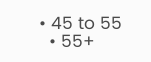• 45 to 55
  • 55+